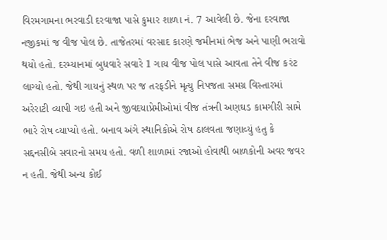વિરમગામના ભરવાડી દરવાજા પાસે કુમાર શાળા નં. 7 આવેલી છે. જેના દરવાજા નજીકમાં જ વીજ પોલ છે. તાજેતરમાં વરસાદ કારણે જમીનમાં ભેજ અને પાણી ભરાવો થયો હતો. દરમ્યાનમાં બુધવારે સવારે 1 ગાય વીજ પોલ પાસે આવતા તેને વીજ કરંટ લાગ્યો હતો. જેથી ગાયનું સ્થળ પર જ તરફડીને મૃત્યુ નિપજતા સમગ્ર વિસ્તારમાં અરેરાટી વ્યાપી ગઇ હતી અને જીવદયાપ્રેમીઓમાં વીજ તંત્રની અણઘડ કામગીરી સામે ભારે રોષ વ્યાપ્યો હતો. બનાવ અંગે સ્થાનિકોએ રોષ ઠાલવતા જણાવ્યું હતુ કે સદ્દનસીબે સવારનો સમય હતો. વળી શાળામાં રજાઓ હોવાથી બાળકોની અવર જવર ન હતી. જેથી અન્ય કોઈ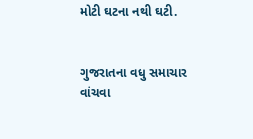મોટી ઘટના નથી ઘટી.


ગુજરાતના વધુ સમાચાર વાંચવા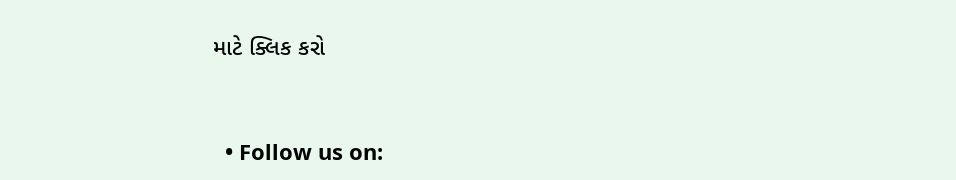માટે ક્લિક કરો


  • Follow us on: